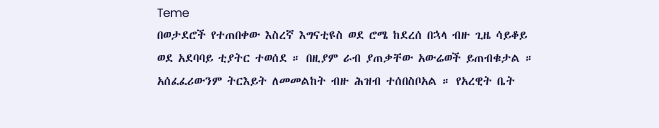Teme
በወታደሮች የተጠበቀው እስረኛ እግናቲዩስ ወደ ሮሜ ከደረሰ በኋላ ብዙ ጊዜ ሳይቆይ ወደ አደባባይ ቲያትር ተወሰደ ። በዚያም ራብ ያጠቃቸው አውሬወች ይጠብቁታል ። አሰፈፈሪውንም ትርእይት ለመመልከት ብዙ ሕዝብ ተሰበስቦአል ። የአረዊት ቤት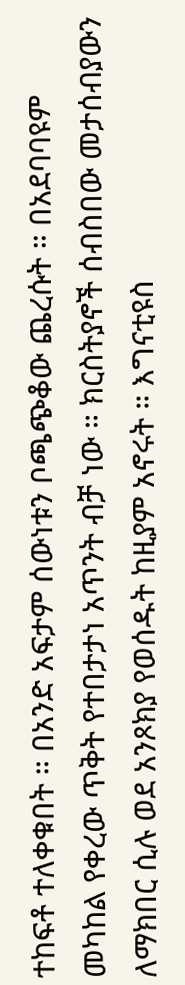ተከፍቶ ተለቀቁበት ። በአንድ አፍታም ሰውነቱን ቦጫጭቆው ጨረሱት ። በአደባባዩም መካከል የቀረው ጥቅት የተበታታነ አጥንት ብቻ ነው ። ክርስትያኖች ሰብስበው መታሰብያውን ለማክበር ሲሉ ወደ አንጾክያ የወሰዱት ከዚያም አኖሩት ። እግናቲዩስ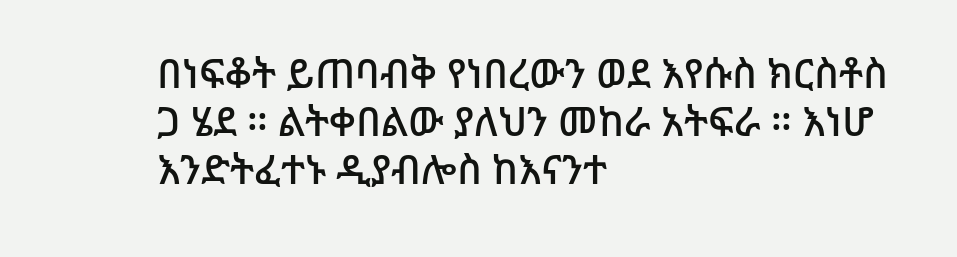በነፍቆት ይጠባብቅ የነበረውን ወደ እየሱስ ክርስቶስ ጋ ሄደ ። ልትቀበልው ያለህን መከራ አትፍራ ። እነሆ እንድትፈተኑ ዲያብሎስ ከእናንተ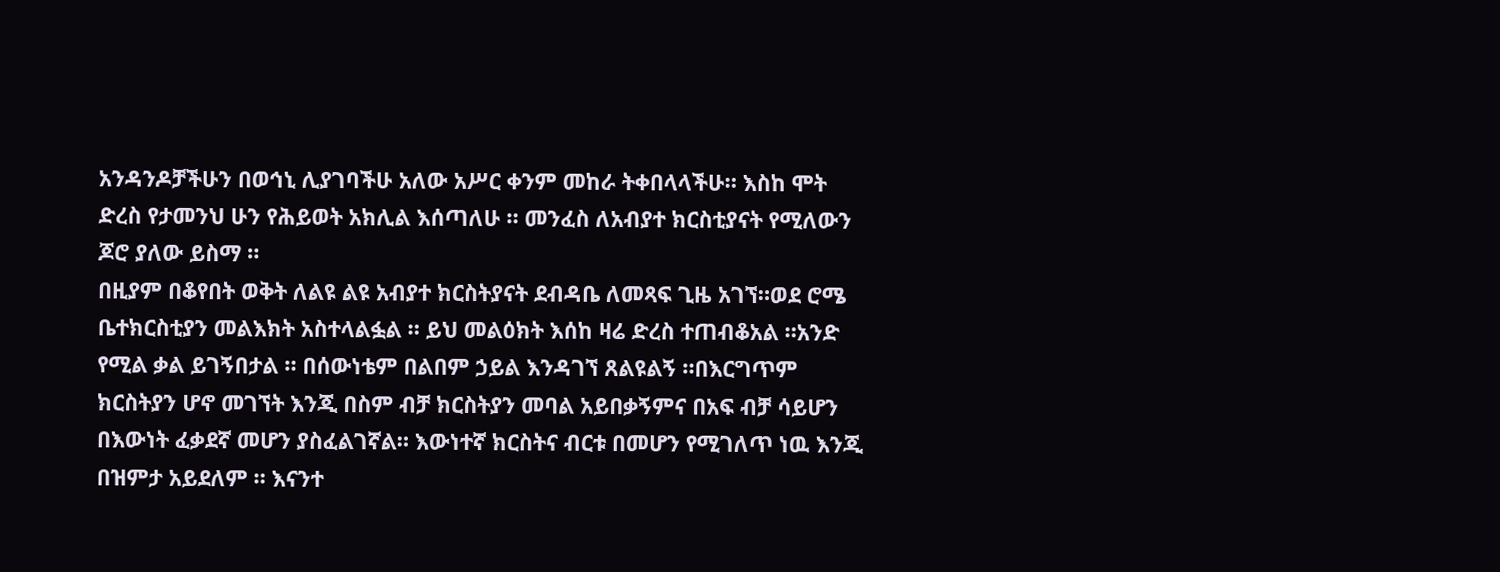አንዳንዶቻችሁን በወኅኒ ሊያገባችሁ አለው አሥር ቀንም መከራ ትቀበላላችሁ። እስከ ሞት ድረስ የታመንህ ሁን የሕይወት አክሊል እሰጣለሁ ። መንፈስ ለአብያተ ክርስቲያናት የሚለውን ጆሮ ያለው ይስማ ።
በዚያም በቆየበት ወቅት ለልዩ ልዩ አብያተ ክርስትያናት ደብዳቤ ለመጻፍ ጊዜ አገኘ።ወደ ሮሜ ቤተክርስቲያን መልእክት አስተላልፏል ። ይህ መልዕክት እሰከ ዛሬ ድረስ ተጠብቆአል ።አንድ የሚል ቃል ይገኝበታል ። በሰውነቴም በልበም ኃይል እንዳገኘ ጸልዩልኝ ።በእርግጥም ክርስትያን ሆኖ መገኘት እንጂ በስም ብቻ ክርስትያን መባል አይበቃኝምና በአፍ ብቻ ሳይሆን በእውነት ፈቃደኛ መሆን ያስፈልገኛል። እውነተኛ ክርስትና ብርቱ በመሆን የሚገለጥ ነዉ እንጂ በዝምታ አይደለም ። እናንተ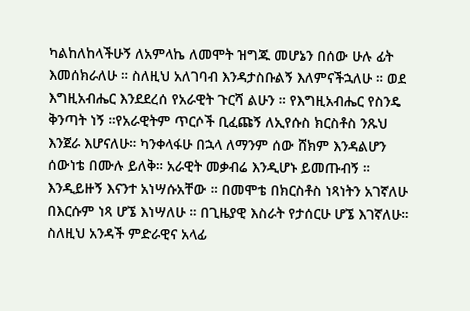ካልከለከላችሁኝ ለአምላኬ ለመሞት ዝግጁ መሆኔን በሰው ሁሉ ፊት እመሰክራለሁ ። ስለዚህ አለገባብ እንዳታስቡልኝ እለምናችኋለሁ ። ወደ እግዚአብሔር እንደደረሰ የአራዊት ጉርሻ ልሁን ። የእግዚአብሔር የስንዴ ቅንጣት ነኝ ።የአራዊትም ጥርሶች ቢፈጩኝ ለኢየሱስ ክርስቶስ ንጹህ እንጀራ እሆናለሁ። ካንቀላፋሁ በኋላ ለማንም ሰው ሸክም እንዳልሆን ሰውነቴ በሙሉ ይለቅ። አራዊት መቃብሬ እንዲሆኑ ይመጡብኝ ። እንዲይዙኝ እናንተ አነሣሱአቸው ። በመሞቴ በክርስቶስ ነጻነትን አገኛለሁ በእርሱም ነጻ ሆኜ እነሣለሁ ። በጊዜያዊ እስራት የታሰርሁ ሆኜ እገኛለሁ። ስለዚህ አንዳች ምድራዊና አላፊ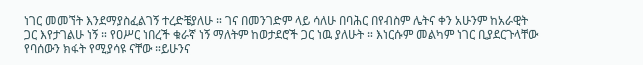ነገር መመኘት እንደማያስፈልገኝ ተረድቼያለሁ ። ገና በመንገድም ላይ ሳለሁ በባሕር በየብስም ሌትና ቀን አሁንም ከአራዊት ጋር እየታገልሁ ነኝ ። የዐሥር ነበረች ቁራኛ ነኝ ማለትም ከወታደሮች ጋር ነዉ ያለሁት ። እነርሱም መልካም ነገር ቢያደርጉላቸው የባሰውን ክፋት የሚያሳዩ ናቸው ።ይሁንና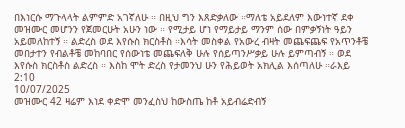በእነርሱ ማጉላላት ልምምድ አገኛለሁ ። በዚህ ግን እጸድቃለው ።ማለቴ አይደለም እውነተኛ ደቀ መዝሙር መሆንን የጀመርሁት አሁን ነው ። የሚታይ ሆነ የማይታይ ማንም ሰው በምቃኝነት ዓይን አይመለከተኝ ። ልድረስ ወደ እየሱስ ክርስቶስ ።እሳት መስቀል የአውረ ብዛት መጨፍጨፍ የአጥንቶቼ መበታተን የብልቶቼ መከባበር የሰውነቴ መጨፍለቅ ሁሉ የሰይጣንሥቃይ ሁሉ ይምጣብኝ ። ወደ እየሱስ ክርስቶስ ልድረስ ። እስከ ሞት ድረስ የታመንህ ሁን የሕይወት አክሊል እሰጣለሁ ።ራእይ 2:10
10/07/2025
መዝሙር 42 ዛሬም እነደ ቀድሞ መንፈስህ ከውስጤ ከቶ አይብሬድብኝ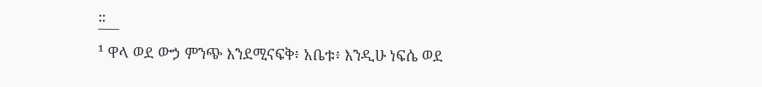።
¯¯¯
¹ ዋላ ወደ ውኃ ምንጭ እንደሚናፍቅ፥ አቤቱ፥ እንዲሁ ነፍሴ ወደ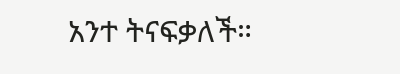አንተ ትናፍቃለች።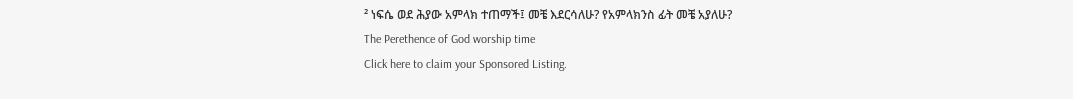² ነፍሴ ወደ ሕያው አምላክ ተጠማች፤ መቼ እደርሳለሁ? የአምላክንስ ፊት መቼ አያለሁ?
The Perethence of God worship time
Click here to claim your Sponsored Listing.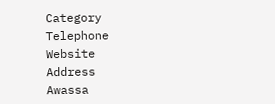Category
Telephone
Website
Address
Awassa